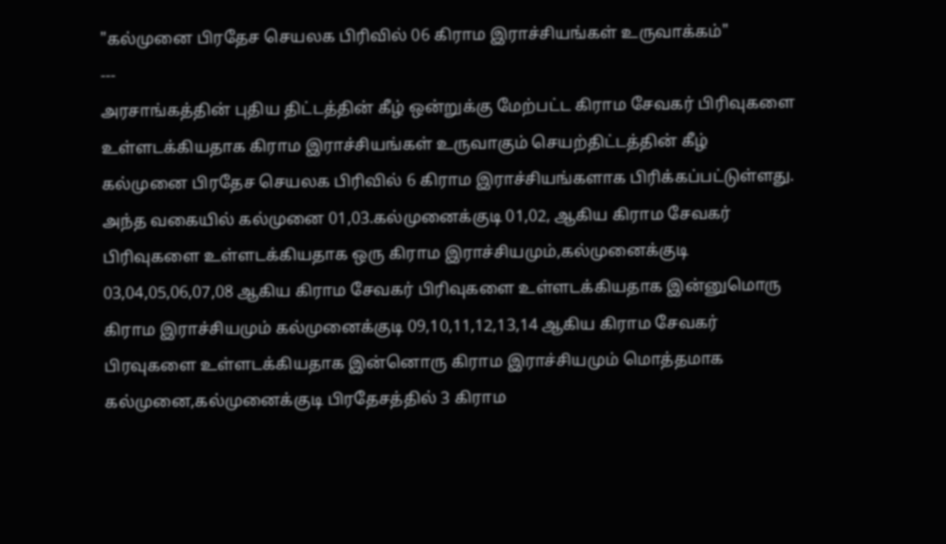"கல்முனை பிரதேச செயலக பிரிவில் 06 கிராம இராச்சியங்கள் உருவாக்கம்"
---
அரசாங்கத்தின் புதிய திட்டத்தின் கீழ் ஒன்றுக்கு மேற்பட்ட கிராம சேவகர் பிரிவுகளை உள்ளடக்கியதாக கிராம இராச்சியங்கள் உருவாகும் செயற்திட்டத்தின் கீழ் கல்முனை பிரதேச செயலக பிரிவில் 6 கிராம இராச்சியங்களாக பிரிக்கப்பட்டுள்ளது.
அந்த வகையில் கல்முனை 01,03.கல்முனைக்குடி 01,02, ஆகிய கிராம சேவகர் பிரிவுகளை உள்ளடக்கியதாக ஒரு கிராம இராச்சியமும்,கல்முனைக்குடி 03,04,05,06,07,08 ஆகிய கிராம சேவகர் பிரிவுகளை உள்ளடக்கியதாக இன்னுமொரு கிராம இராச்சியமும் கல்முனைக்குடி 09,10,11,12,13,14 ஆகிய கிராம சேவகர் பிரவுகளை உள்ளடக்கியதாக இன்னொரு கிராம இராச்சியமும் மொத்தமாக கல்முனை,கல்முனைக்குடி பிரதேசத்தில் 3 கிராம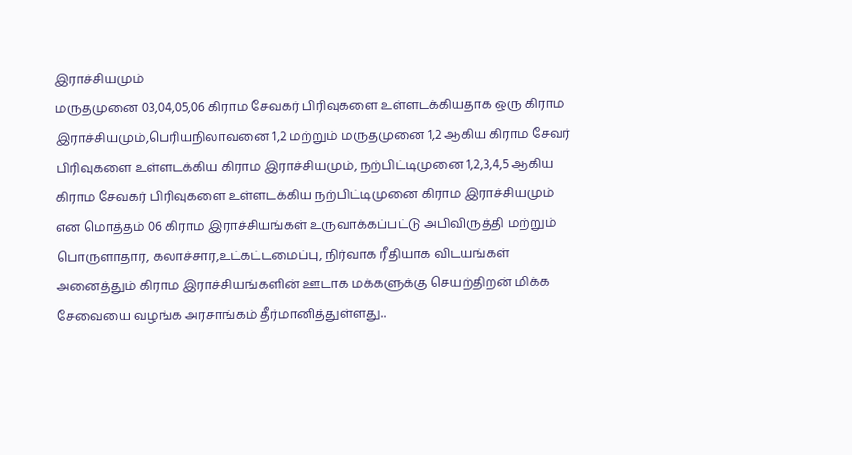இராச்சியமும்
மருதமுனை 03,04,05,06 கிராம சேவகர் பிரிவுகளை உள்ளடக்கியதாக ஒரு கிராம இராச்சியமும்,பெரியநிலாவனை 1,2 மற்றும் மருதமுனை 1,2 ஆகிய கிராம சேவர் பிரிவுகளை உள்ளடக்கிய கிராம இராச்சியமும், நற்பிட்டிமுனை 1,2,3,4,5 ஆகிய கிராம சேவகர் பிரிவுகளை உள்ளடக்கிய நற்பிட்டிமுனை கிராம இராச்சியமும் என மொத்தம் 06 கிராம இராச்சியங்கள் உருவாக்கப்பட்டு அபிவிருத்தி மற்றும் பொருளாதார, கலாச்சார,உட்கட்டமைப்பு, நிர்வாக ரீதியாக விடயங்கள் அனைத்தும் கிராம இராச்சியங்களின் ஊடாக மக்களுக்கு செயற்திறன் மிக்க சேவையை வழங்க அரசாங்கம் தீர்மானித்துள்ளது..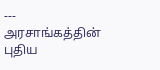---
அரசாங்கத்தின் புதிய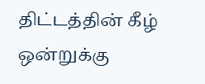திட்டத்தின் கீழ் ஒன்றுக்கு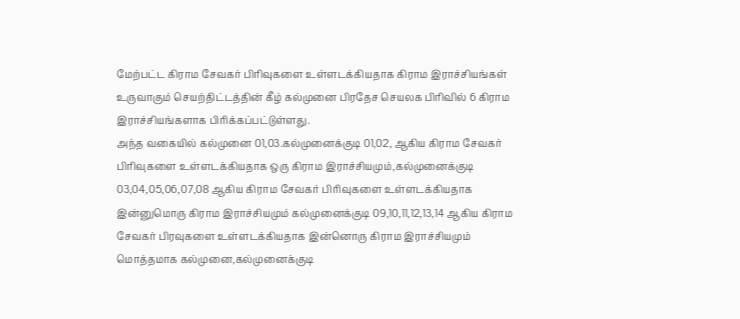மேற்பட்ட கிராம சேவகர் பிரிவுகளை உள்ளடக்கியதாக கிராம இராச்சியங்கள் உருவாகும் செயற்திட்டத்தின் கீழ் கல்முனை பிரதேச செயலக பிரிவில் 6 கிராம இராச்சியங்களாக பிரிக்கப்பட்டுள்ளது.
அந்த வகையில் கல்முனை 01,03.கல்முனைக்குடி 01,02, ஆகிய கிராம சேவகர் பிரிவுகளை உள்ளடக்கியதாக ஒரு கிராம இராச்சியமும்,கல்முனைக்குடி 03,04,05,06,07,08 ஆகிய கிராம சேவகர் பிரிவுகளை உள்ளடக்கியதாக இன்னுமொரு கிராம இராச்சியமும் கல்முனைக்குடி 09,10,11,12,13,14 ஆகிய கிராம சேவகர் பிரவுகளை உள்ளடக்கியதாக இன்னொரு கிராம இராச்சியமும் மொத்தமாக கல்முனை,கல்முனைக்குடி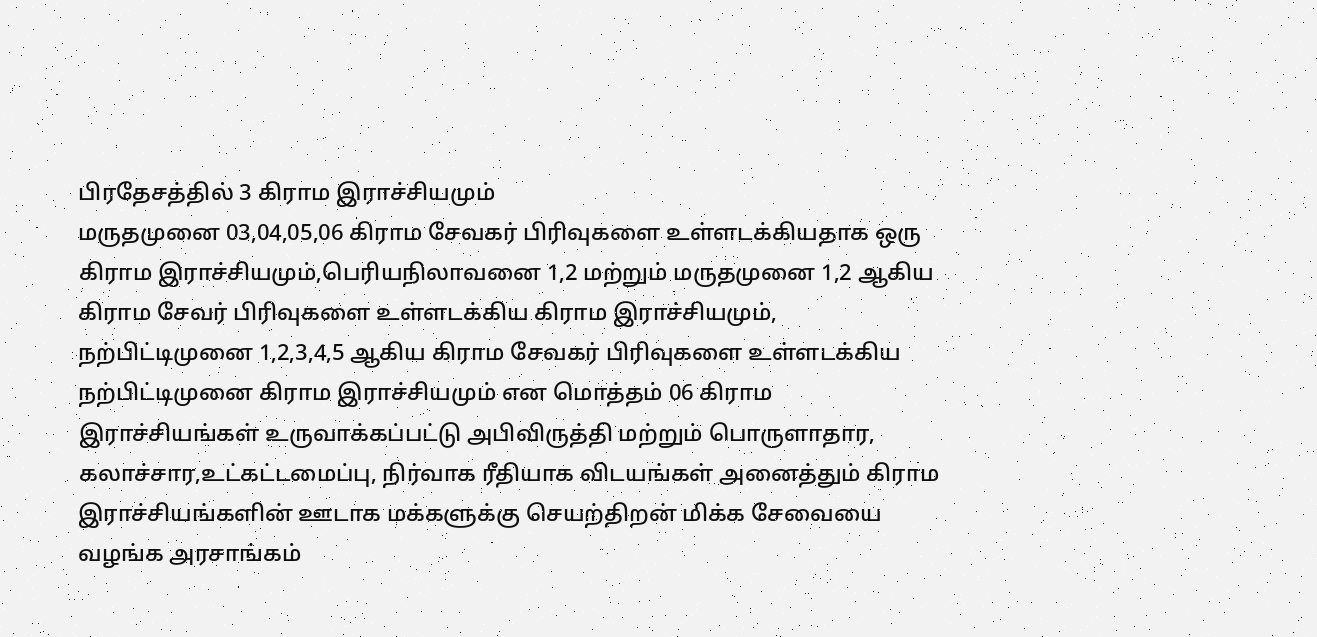பிரதேசத்தில் 3 கிராம இராச்சியமும்
மருதமுனை 03,04,05,06 கிராம சேவகர் பிரிவுகளை உள்ளடக்கியதாக ஒரு கிராம இராச்சியமும்,பெரியநிலாவனை 1,2 மற்றும் மருதமுனை 1,2 ஆகிய கிராம சேவர் பிரிவுகளை உள்ளடக்கிய கிராம இராச்சியமும், நற்பிட்டிமுனை 1,2,3,4,5 ஆகிய கிராம சேவகர் பிரிவுகளை உள்ளடக்கிய நற்பிட்டிமுனை கிராம இராச்சியமும் என மொத்தம் 06 கிராம இராச்சியங்கள் உருவாக்கப்பட்டு அபிவிருத்தி மற்றும் பொருளாதார, கலாச்சார,உட்கட்டமைப்பு, நிர்வாக ரீதியாக விடயங்கள் அனைத்தும் கிராம இராச்சியங்களின் ஊடாக மக்களுக்கு செயற்திறன் மிக்க சேவையை வழங்க அரசாங்கம்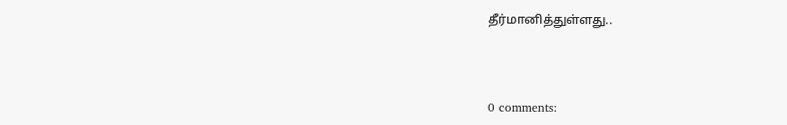தீர்மானித்துள்ளது..



0 comments: